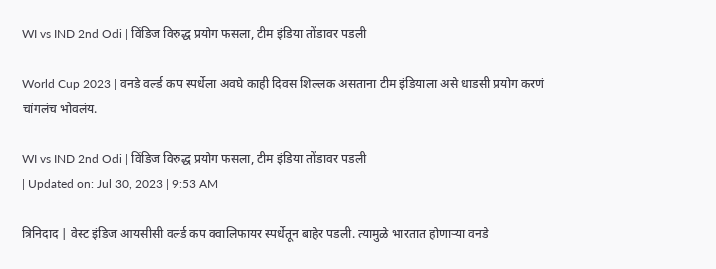WI vs IND 2nd Odi | विंडिज विरुद्ध प्रयोग फसला, टीम इंडिया तोंडावर पडली

World Cup 2023 | वनडे वर्ल्ड कप स्पर्धेला अवघे काही दिवस शिल्लक असताना टीम इंडियाला असे धाडसी प्रयोग करणं चांगलंच भोवलंय.

WI vs IND 2nd Odi | विंडिज विरुद्ध प्रयोग फसला, टीम इंडिया तोंडावर पडली
| Updated on: Jul 30, 2023 | 9:53 AM

त्रिनिदाद | वेस्ट इंडिज आयसीसी वर्ल्ड कप क्वालिफायर स्पर्धेतून बाहेर पडली. त्यामुळे भारतात होणाऱ्या वनडे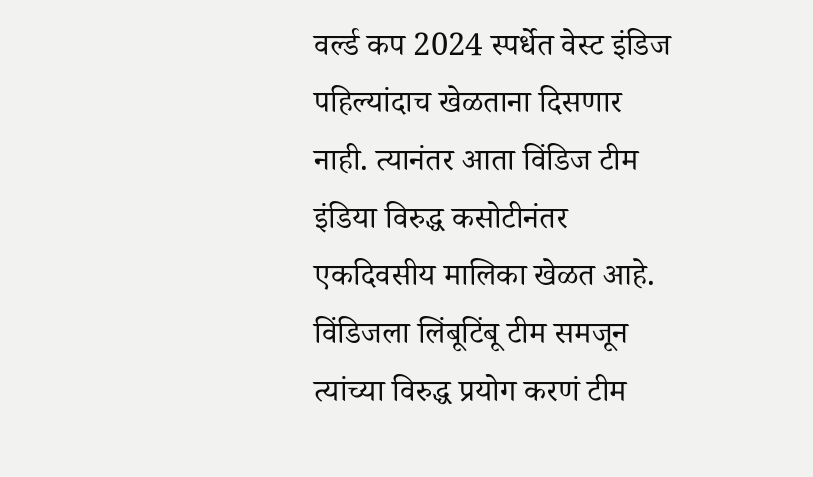वर्ल्ड कप 2024 स्पर्धेत वेस्ट इंडिज पहिल्यांदाच खेळताना दिसणार नाही. त्यानंतर आता विंडिज टीम इंडिया विरुद्ध कसोटीनंतर एकदिवसीय मालिका खेळत आहे. विंडिजला लिंबूटिंबू टीम समजून त्यांच्या विरुद्ध प्रयोग करणं टीम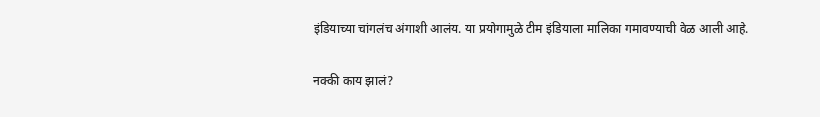इंडियाच्या चांगलंच अंगाशी आलंय. या प्रयोगामुळे टीम इंडियाला मालिका गमावण्याची वेळ आली आहे.

नक्की काय झालं?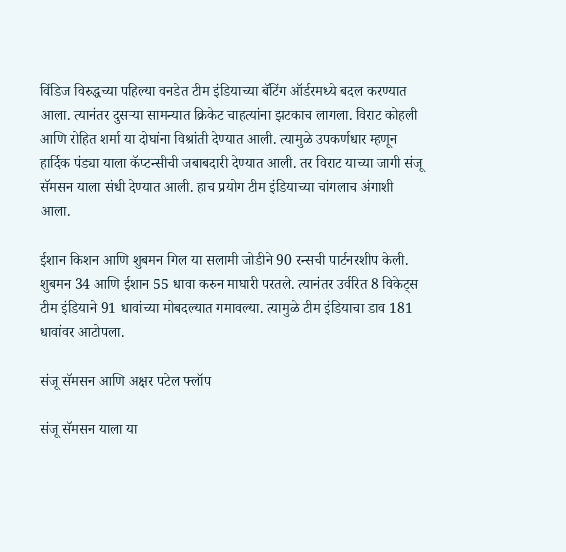विंडिज विरुद्धच्या पहिल्या वनडेत टीम इंडियाच्या बॅटिंग ऑर्डरमध्ये बदल करण्यात आला. त्यानंतर दुसऱ्या सामन्यात क्रिकेट चाहत्यांना झटकाच लागला. विराट कोहली आणि रोहित शर्मा या दोघांना विश्रांती देण्यात आली. त्यामुळे उपकर्णधार म्हणून हार्दिक पंड्या याला कॅप्टन्सीची जबाबदारी देण्यात आली. तर विराट याच्या जागी संजू सॅमसन याला संधी देण्यात आली. हाच प्रयोग टीम इंडियाच्या चांगलाच अंगाशी आला.

ईशान किशन आणि शुबमन गिल या सलामी जोडीने 90 रन्सची पार्टनरशीप केली. शुबमन 34 आणि ईशान 55 धावा करुन माघारी परतले. त्यानंतर उर्वरित 8 विकेट्स टीम इंडियाने 91 धावांच्या मोबदल्यात गमावल्या. त्यामुळे टीम इंडियाचा डाव 181 धावांवर आटोपला.

संजू सॅमसन आणि अक्षर पटेल फ्लॉप

संजू सॅमसन याला या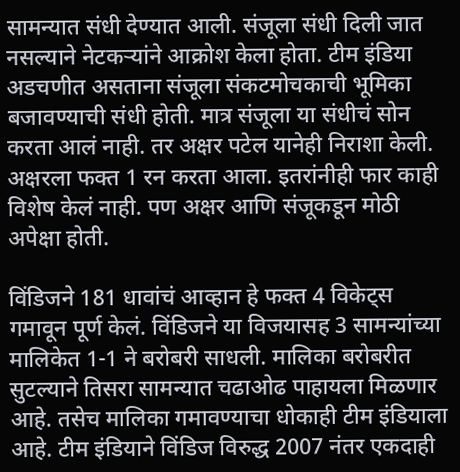सामन्यात संधी देण्यात आली. संजूला संधी दिली जात नसल्याने नेटकऱ्यांने आक्रोश केला होता. टीम इंडिया अडचणीत असताना संजूला संकटमोचकाची भूमिका बजावण्याची संधी होती. मात्र संजूला या संधीचं सोन करता आलं नाही. तर अक्षर पटेल यानेही निराशा केली. अक्षरला फक्त 1 रन करता आला. इतरांनीही फार काही विशेष केलं नाही. पण अक्षर आणि संजूकडून मोठी अपेक्षा होती.

विंडिजने 181 धावांचं आव्हान हे फक्त 4 विकेट्स गमावून पूर्ण केलं. विंडिजने या विजयासह 3 सामन्यांच्या मालिकेत 1-1 ने बरोबरी साधली. मालिका बरोबरीत सुटल्याने तिसरा सामन्यात चढाओढ पाहायला मिळणार आहे. तसेच मालिका गमावण्याचा धोकाही टीम इंडियाला आहे. टीम इंडियाने विंडिज विरुद्ध 2007 नंतर एकदाही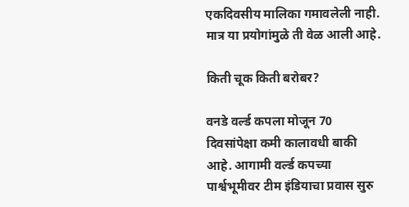एकदिवसीय मालिका गमावलेली नाही. मात्र या प्रयोगांमुळे ती वेळ आली आहे.

किती चूक किती बरोबर?

वनडे वर्ल्ड कपला मोजून 70 दिवसांपेक्षा कमी कालावधी बाकी आहे. आगामी वर्ल्ड कपच्या पार्श्वभूमीवर टीम इंडियाचा प्रवास सुरु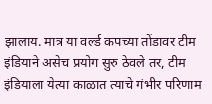झालाय. मात्र या वर्ल्ड कपच्या तोंडावर टीम इंडियाने असेच प्रयोग सुरु ठेवले तर, टीम इंडियाला येत्या काळात त्याचे गंभीर परिणाम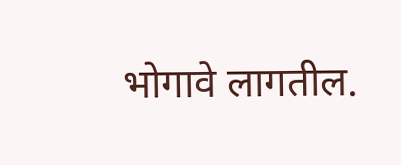भोगावे लागतील.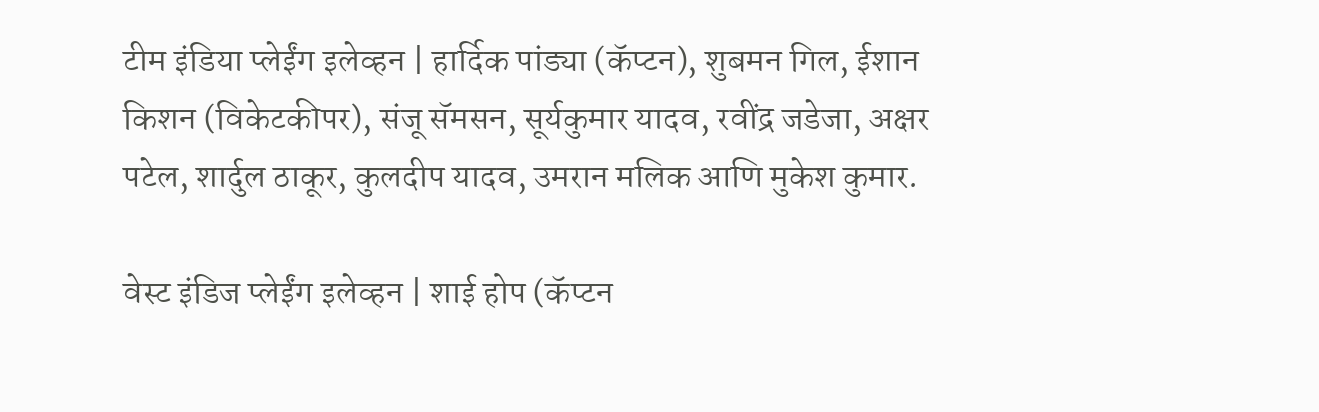टीम इंडिया प्लेईंग इलेव्हन | हार्दिक पांड्या (कॅप्टन), शुबमन गिल, ईशान किशन (विकेटकीपर), संजू सॅमसन, सूर्यकुमार यादव, रवींद्र जडेजा, अक्षर पटेल, शार्दुल ठाकूर, कुलदीप यादव, उमरान मलिक आणि मुकेश कुमार.

वेस्ट इंडिज प्लेईंग इलेव्हन | शाई होप (कॅप्टन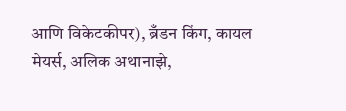आणि विकेटकीपर), ब्रँडन किंग, कायल मेयर्स, अलिक अथानाझे,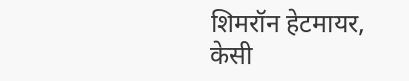शिमरॉन हेटमायर, केसी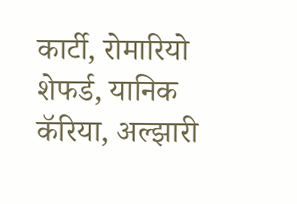कार्टी, रोमारियो शेफर्ड, यानिक कॅरिया, अल्झारी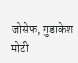जोसेफ, गुडाकेश मोटी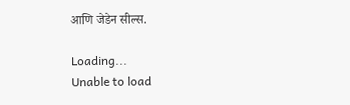आणि जेडेन सील्स.

Loading...
Unable to load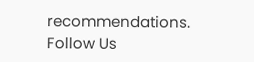recommendations.
Follow Us